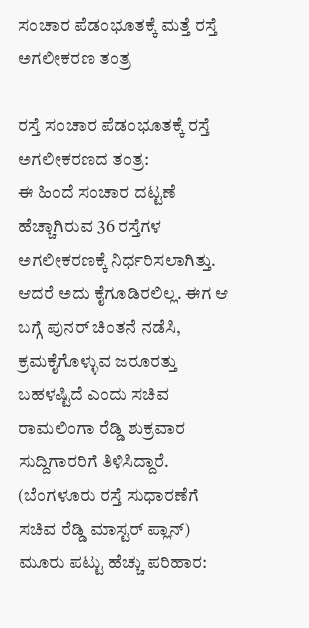ಸಂಚಾರ ಪೆಡಂಭೂತಕ್ಕೆ ಮತ್ತೆ ರಸ್ತೆ ಅಗಲೀಕರಣ ತಂತ್ರ

ರಸ್ತೆ ಸಂಚಾರ ಪೆಡಂಭೂತಕ್ಕೆ ರಸ್ತೆ ಅಗಲೀಕರಣದ ತಂತ್ರ:
ಈ ಹಿಂದೆ ಸಂಚಾರ ದಟ್ಟಣೆ ಹೆಚ್ಚಾಗಿರುವ 36 ರಸ್ತೆಗಳ ಅಗಲೀಕರಣಕ್ಕೆ ನಿರ್ಧರಿಸಲಾಗಿತ್ತು. ಆದರೆ ಅದು ಕೈಗೂಡಿರಲಿಲ್ಲ. ಈಗ ಆ ಬಗ್ಗೆ ಪುನರ್ ಚಿಂತನೆ ನಡೆಸಿ, ಕ್ರಮಕೈಗೊಳ್ಳುವ ಜರೂರತ್ತು ಬಹಳಷ್ಟಿದೆ ಎಂದು ಸಚಿವ ರಾಮಲಿಂಗಾ ರೆಡ್ಡಿ ಶುಕ್ರವಾರ ಸುದ್ದಿಗಾರರಿಗೆ ತಿಳಿಸಿದ್ದಾರೆ. (ಬೆಂಗಳೂರು ರಸ್ತೆ ಸುಧಾರಣೆಗೆ ಸಚಿವ ರೆಡ್ಡಿ ಮಾಸ್ಟರ್ ಪ್ಲಾನ್)
ಮೂರು ಪಟ್ಟು ಹೆಚ್ಚು ಪರಿಹಾರ: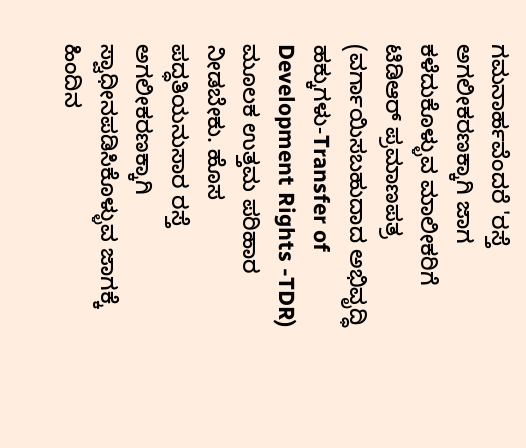ಗಮನಾರ್ಹವೆಂದರೆ 'ರಸ್ತೆ ಅಗಲೀಕರಣಕ್ಕಾಗಿ ಜಾಗ ಕಳೆದುಕೊಳ್ಳುವ ಮಾಲೀಕರಿಗೆ ಟಿಡಿಆರ್ ಪ್ರಮಾಣಪತ್ರ (ವರ್ಗಾಯಿಸಬಹುದಾದ ಅಭಿವೃದ್ಧಿ ಹಕ್ಕುಗಳು-Transfer of Development Rights -TDR) ಮೂಲಕ ಉತ್ತಮ ಪರಿಹಾರ ನೀಡಬೇಕು. ಹೊಸ ಪದ್ಧತಿಯನುಸಾರ ರಸ್ತೆ ಅಗಲೀಕರಣಕ್ಕಾಗಿ ಸ್ವಾಧೀನಪಡಿಸಿಕೊಳ್ಳುವ ಜಾಗಕ್ಕೆ ಹಿಂದಿನ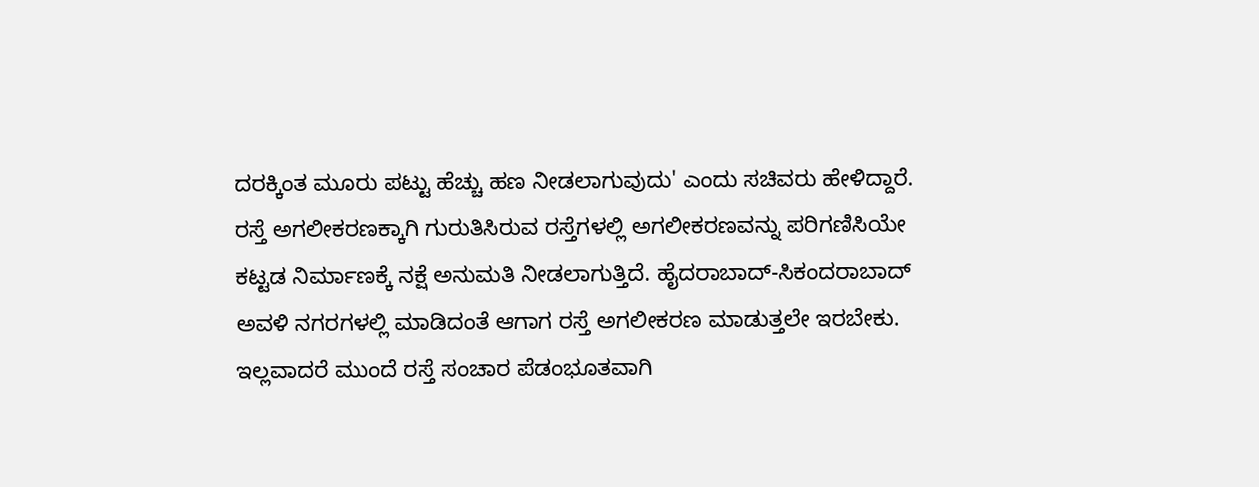ದರಕ್ಕಿಂತ ಮೂರು ಪಟ್ಟು ಹೆಚ್ಚು ಹಣ ನೀಡಲಾಗುವುದು' ಎಂದು ಸಚಿವರು ಹೇಳಿದ್ದಾರೆ.
ರಸ್ತೆ ಅಗಲೀಕರಣಕ್ಕಾಗಿ ಗುರುತಿಸಿರುವ ರಸ್ತೆಗಳಲ್ಲಿ ಅಗಲೀಕರಣವನ್ನು ಪರಿಗಣಿಸಿಯೇ ಕಟ್ಟಡ ನಿರ್ಮಾಣಕ್ಕೆ ನಕ್ಷೆ ಅನುಮತಿ ನೀಡಲಾಗುತ್ತಿದೆ. ಹೈದರಾಬಾದ್-ಸಿಕಂದರಾಬಾದ್ ಅವಳಿ ನಗರಗಳಲ್ಲಿ ಮಾಡಿದಂತೆ ಆಗಾಗ ರಸ್ತೆ ಅಗಲೀಕರಣ ಮಾಡುತ್ತಲೇ ಇರಬೇಕು. ಇಲ್ಲವಾದರೆ ಮುಂದೆ ರಸ್ತೆ ಸಂಚಾರ ಪೆಡಂಭೂತವಾಗಿ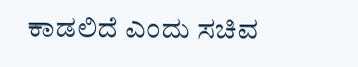ಕಾಡಲಿದೆ ಎಂದು ಸಚಿವ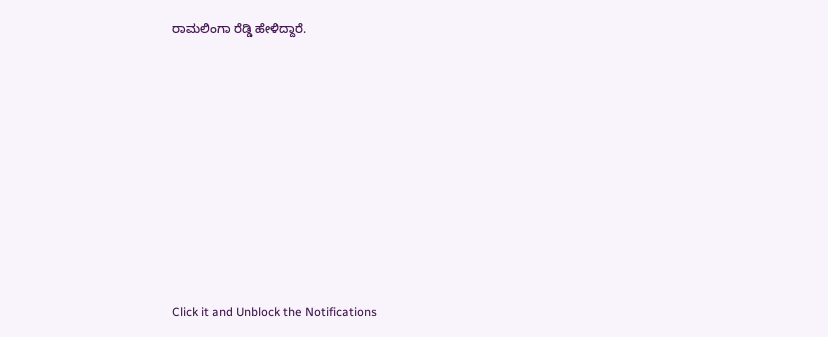ರಾಮಲಿಂಗಾ ರೆಡ್ಡಿ ಹೇಳಿದ್ದಾರೆ.












Click it and Unblock the Notifications